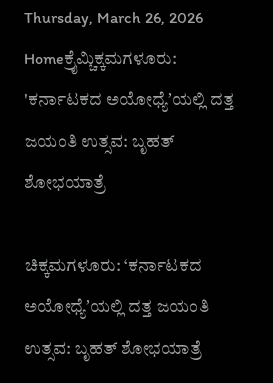Thursday, March 26, 2026
Homeಕ್ರೈಮ್ಚಿಕ್ಕಮಗಳೂರು: 'ಕರ್ನಾಟಕದ ಅಯೋಧ್ಯೆʼಯಲ್ಲಿ ದತ್ತ ಜಯಂತಿ ಉತ್ಸವ: ಬೃಹತ್‌ ಶೋಭಯಾತ್ರೆ

ಚಿಕ್ಕಮಗಳೂರು: ‘ಕರ್ನಾಟಕದ ಅಯೋಧ್ಯೆʼಯಲ್ಲಿ ದತ್ತ ಜಯಂತಿ ಉತ್ಸವ: ಬೃಹತ್‌ ಶೋಭಯಾತ್ರೆ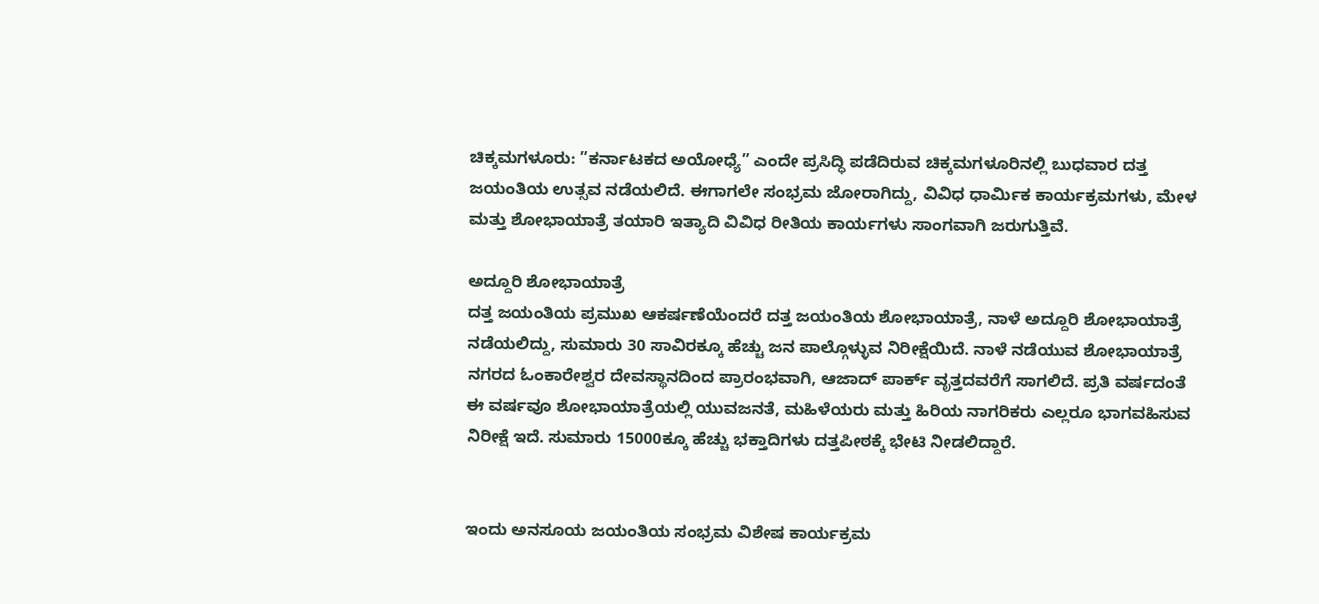ಚಿಕ್ಕಮಗಳೂರು: ”ಕರ್ನಾಟಕದ ಅಯೋಧ್ಯೆ” ಎಂದೇ ಪ್ರಸಿದ್ಧಿ ಪಡೆದಿರುವ ಚಿಕ್ಕಮಗಳೂರಿನಲ್ಲಿ ಬುಧವಾರ ದತ್ತ ಜಯಂತಿಯ ಉತ್ಸವ ನಡೆಯಲಿದೆ. ಈಗಾಗಲೇ ಸಂಭ್ರಮ ಜೋರಾಗಿದ್ದು, ವಿವಿಧ ಧಾರ್ಮಿಕ ಕಾರ್ಯಕ್ರಮಗಳು, ಮೇಳ ಮತ್ತು ಶೋಭಾಯಾತ್ರೆ ತಯಾರಿ ಇತ್ಯಾದಿ ವಿವಿಧ ರೀತಿಯ ಕಾರ್ಯಗಳು ಸಾಂಗವಾಗಿ ಜರುಗುತ್ತಿವೆ.

ಅದ್ದೂರಿ ಶೋಭಾಯಾತ್ರೆ
ದತ್ತ ಜಯಂತಿಯ ಪ್ರಮುಖ ಆಕರ್ಷಣೆಯೆಂದರೆ ದತ್ತ ಜಯಂತಿಯ ಶೋಭಾಯಾತ್ರೆ, ನಾಳೆ ಅದ್ದೂರಿ ಶೋಭಾಯಾತ್ರೆ ನಡೆಯಲಿದ್ದು, ಸುಮಾರು 30 ಸಾವಿರಕ್ಕೂ ಹೆಚ್ಚು ಜನ ಪಾಲ್ಗೊಳ್ಳುವ ನಿರೀಕ್ಷೆಯಿದೆ. ನಾಳೆ ನಡೆಯುವ ಶೋಭಾಯಾತ್ರೆ ನಗರದ ಓಂಕಾರೇಶ್ವರ ದೇವಸ್ಥಾನದಿಂದ ಪ್ರಾರಂಭವಾಗಿ, ಆಜಾದ್ ಪಾರ್ಕ್ ವೃತ್ತದವರೆಗೆ ಸಾಗಲಿದೆ. ಪ್ರತಿ ವರ್ಷದಂತೆ ಈ ವರ್ಷವೂ ಶೋಭಾಯಾತ್ರೆಯಲ್ಲಿ ಯುವಜನತೆ, ಮಹಿಳೆಯರು ಮತ್ತು ಹಿರಿಯ ನಾಗರಿಕರು ಎಲ್ಲರೂ ಭಾಗವಹಿಸುವ ನಿರೀಕ್ಷೆ ಇದೆ. ಸುಮಾರು 15000ಕ್ಕೂ ಹೆಚ್ಚು ಭಕ್ತಾದಿಗಳು ದತ್ತಪೀಠಕ್ಕೆ ಭೇಟಿ ನೀಡಲಿದ್ದಾರೆ.


ಇಂದು ಅನಸೂಯ ಜಯಂತಿಯ ಸಂಭ್ರಮ ವಿಶೇಷ ಕಾರ್ಯಕ್ರಮ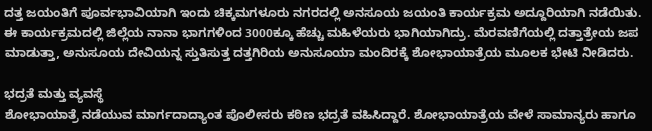ದತ್ತ ಜಯಂತಿಗೆ ಪೂರ್ವಭಾವಿಯಾಗಿ ಇಂದು ಚಿಕ್ಕಮಗಳೂರು ನಗರದಲ್ಲಿ ಅನಸೂಯ ಜಯಂತಿ ಕಾರ್ಯಕ್ರಮ ಅದ್ದೂರಿಯಾಗಿ ನಡೆಯಿತು. ಈ ಕಾರ್ಯಕ್ರಮದಲ್ಲಿ ಜಿಲ್ಲೆಯ ನಾನಾ ಭಾಗಗಳಿಂದ 3000ಕ್ಕೂ ಹೆಚ್ಚು ಮಹಿಳೆಯರು ಭಾಗಿಯಾಗಿದ್ರು. ಮೆರವಣಿಗೆಯಲ್ಲಿ ದತ್ತಾತ್ರೇಯ ಜಪ ಮಾಡುತ್ತಾ, ಅನುಸೂಯ ದೇವಿಯನ್ನ ಸ್ತುತಿಸುತ್ತ ದತ್ತಗಿರಿಯ ಅನುಸೂಯಾ ಮಂದಿರಕ್ಕೆ ಶೋಭಾಯಾತ್ರೆಯ ಮೂಲಕ ಭೇಟಿ ನೀಡಿದರು.

ಭದ್ರತೆ ಮತ್ತು ವ್ಯವಸ್ಥೆ
ಶೋಭಾಯಾತ್ರೆ ನಡೆಯುವ ಮಾರ್ಗದಾದ್ಯಾಂತ ಪೊಲೀಸರು ಕಠಿಣ ಭದ್ರತೆ ವಹಿಸಿದ್ದಾರೆ. ಶೋಭಾಯಾತ್ರೆಯ ವೇಳೆ ಸಾಮಾನ್ಯರು ಹಾಗೂ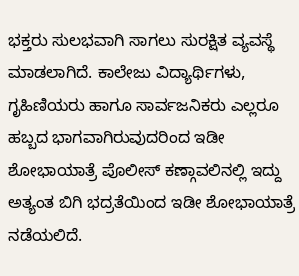ಭಕ್ತರು ಸುಲಭವಾಗಿ ಸಾಗಲು ಸುರಕ್ಷಿತ ವ್ಯವಸ್ಥೆ ಮಾಡಲಾಗಿದೆ. ಕಾಲೇಜು ವಿದ್ಯಾರ್ಥಿಗಳು, ಗೃಹಿಣಿಯರು ಹಾಗೂ ಸಾರ್ವಜನಿಕರು ಎಲ್ಲರೂ ಹಬ್ಬದ ಭಾಗವಾಗಿರುವುದರಿಂದ ಇಡೀ ಶೋಭಾಯಾತ್ರೆ ಪೊಲೀಸ್ ಕಣ್ಗಾವಲಿನಲ್ಲಿ ಇದ್ದು ಅತ್ಯಂತ ಬಿಗಿ ಭದ್ರತೆಯಿಂದ ಇಡೀ ಶೋಭಾಯಾತ್ರೆ ನಡೆಯಲಿದೆ.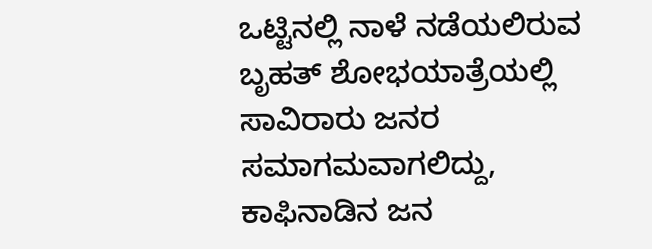ಒಟ್ಟಿನಲ್ಲಿ ನಾಳೆ ನಡೆಯಲಿರುವ ಬೃಹತ್‌ ಶೋಭಯಾತ್ರೆಯಲ್ಲಿ ಸಾವಿರಾರು ಜನರ ಸಮಾಗಮವಾಗಲಿದ್ದು, ಕಾಫಿನಾಡಿನ ಜನ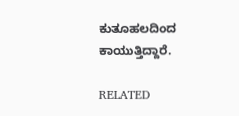ಕುತೂಹಲದಿಂದ ಕಾಯುತ್ತಿದ್ದಾರೆ.

RELATED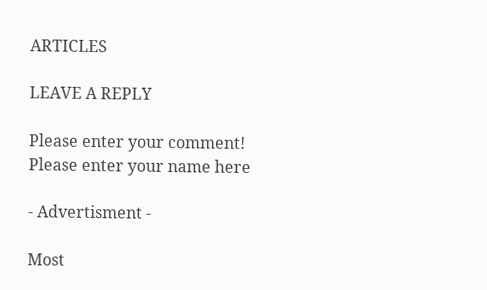ARTICLES

LEAVE A REPLY

Please enter your comment!
Please enter your name here

- Advertisment -

Most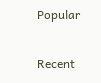Popular

Recent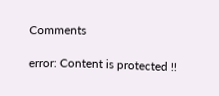Comments

error: Content is protected !!